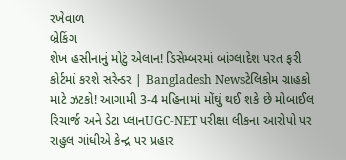રખેવાળ
બ્રેકિંગ
શેખ હસીનાનું મોટું એલાન! ડિસેમ્બરમાં બાંગ્લાદેશ પરત ફરી કોર્ટમાં કરશે સરેન્ડર | Bangladesh Newsટેલિકોમ ગ્રાહકો માટે ઝટકો! આગામી 3-4 મહિનામાં મોંઘું થઈ શકે છે મોબાઈલ રિચાર્જ અને ડેટા પ્લાનUGC-NET પરીક્ષા લીકના આરોપો પર રાહુલ ગાંધીએ કેન્દ્ર પર પ્રહાર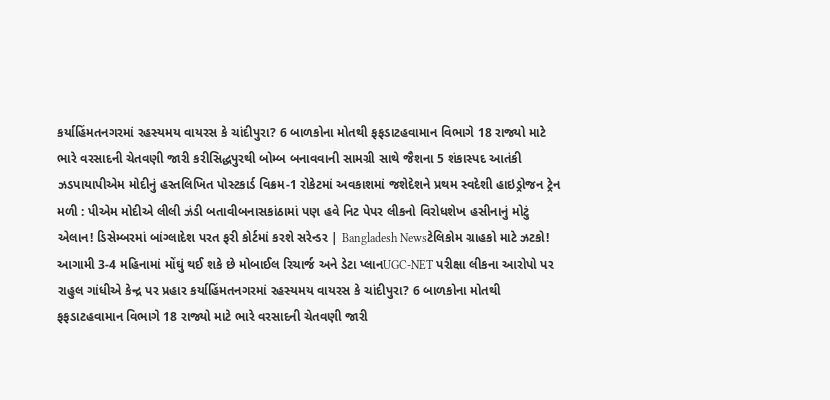કર્યાહિંમતનગરમાં રહસ્યમય વાયરસ કે ચાંદીપુરા? 6 બાળકોના મોતથી ફફડાટહવામાન વિભાગે 18 રાજ્યો માટે ભારે વરસાદની ચેતવણી જારી કરીસિદ્ધપુરથી બોમ્બ બનાવવાની સામગ્રી સાથે જૈશના 5 શંકાસ્પદ આતંકી ઝડપાયાપીએમ મોદીનું હસ્તલિખિત પોસ્ટકાર્ડ વિક્રમ-1 રોકેટમાં અવકાશમાં જશેદેશને પ્રથમ સ્વદેશી હાઇડ્રોજન ટ્રેન મળી : પીએમ મોદીએ લીલી ઝંડી બતાવીબનાસકાંઠામાં પણ હવે નિટ પેપર લીકનો વિરોધશેખ હસીનાનું મોટું એલાન! ડિસેમ્બરમાં બાંગ્લાદેશ પરત ફરી કોર્ટમાં કરશે સરેન્ડર | Bangladesh Newsટેલિકોમ ગ્રાહકો માટે ઝટકો! આગામી 3-4 મહિનામાં મોંઘું થઈ શકે છે મોબાઈલ રિચાર્જ અને ડેટા પ્લાનUGC-NET પરીક્ષા લીકના આરોપો પર રાહુલ ગાંધીએ કેન્દ્ર પર પ્રહાર કર્યાહિંમતનગરમાં રહસ્યમય વાયરસ કે ચાંદીપુરા? 6 બાળકોના મોતથી ફફડાટહવામાન વિભાગે 18 રાજ્યો માટે ભારે વરસાદની ચેતવણી જારી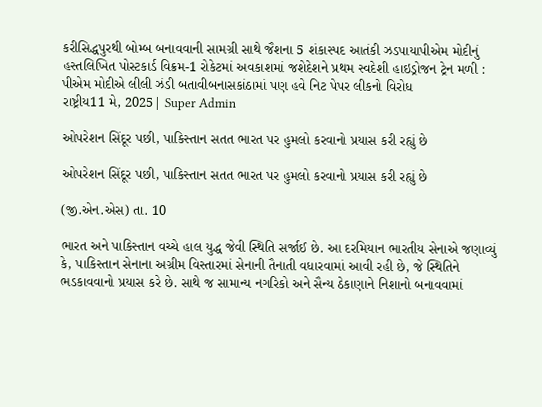કરીસિદ્ધપુરથી બોમ્બ બનાવવાની સામગ્રી સાથે જૈશના 5 શંકાસ્પદ આતંકી ઝડપાયાપીએમ મોદીનું હસ્તલિખિત પોસ્ટકાર્ડ વિક્રમ-1 રોકેટમાં અવકાશમાં જશેદેશને પ્રથમ સ્વદેશી હાઇડ્રોજન ટ્રેન મળી : પીએમ મોદીએ લીલી ઝંડી બતાવીબનાસકાંઠામાં પણ હવે નિટ પેપર લીકનો વિરોધ
રાષ્ટ્રીય11 મે, 2025| Super Admin

ઓપરેશન સિંદૂર પછી, પાકિસ્તાન સતત ભારત પર હુમલો કરવાનો પ્રયાસ કરી રહ્યું છે

ઓપરેશન સિંદૂર પછી, પાકિસ્તાન સતત ભારત પર હુમલો કરવાનો પ્રયાસ કરી રહ્યું છે

(જી.એન.એસ) તા. 10

ભારત અને પાકિસ્તાન વચ્ચે હાલ યુદ્ધ જેવી સ્થિતિ સર્જાઈ છે. આ દરમિયાન ભારતીય સેનાએ જણાવ્યું કે, પાકિસ્તાન સેનાના અગ્રીમ વિસ્તારમાં સેનાની તૈનાતી વધારવામાં આવી રહી છે, જે સ્થિતિને ભડકાવવાનો પ્રયાસ કરે છે. સાથે જ સામાન્ય નગરિકો અને સૈન્ય ઠેકાણાને નિશાનો બનાવવામાં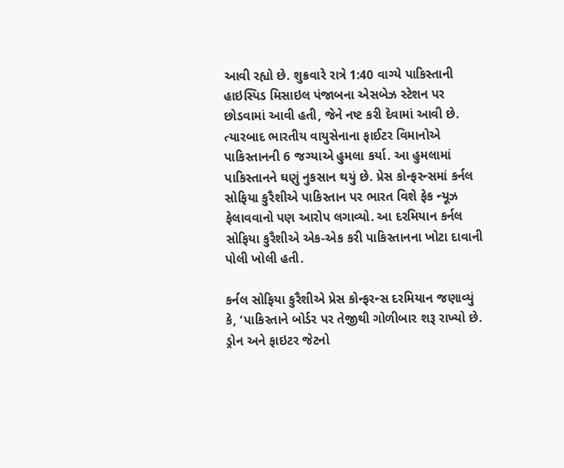આવી રહ્યો છે. શુક્રવારે રાત્રે 1:40 વાગ્યે પાકિસ્તાની હાઇસ્પિડ મિસાઇલ પંજાબના એસબેઝ સ્ટેશન પર છોડવામાં આવી હતી, જેને નષ્ટ કરી દેવામાં આવી છે. ત્યારબાદ ભારતીય વાયુસેનાના ફાઈટર વિમાનોએ પાકિસ્તાનની 6 જગ્યાએ હુમલા કર્યા. આ હુમલામાં પાકિસ્તાનને ઘણું નુકસાન થયું છે. પ્રેસ કોન્ફરન્સમાં કર્નલ સોફિયા કુરૈશીએ પાકિસ્તાન પર ભારત વિશે ફેક ન્યૂઝ ફેલાવવાનો પણ આરોપ લગાવ્યો. આ દરમિયાન કર્નલ સોફિયા કુરૈશીએ એક-એક કરી પાકિસ્તાનના ખોટા દાવાની પોલી ખોલી હતી.

કર્નલ સોફિયા કુરૈશીએ પ્રેસ કોન્ફરન્સ દરમિયાન જણાવ્યું કે, ‘પાકિસ્તાને બોર્ડર પર તેજીથી ગોળીબાર શરૂ રાખ્યો છે. ડ્રોન અને ફાઇટર જેટનો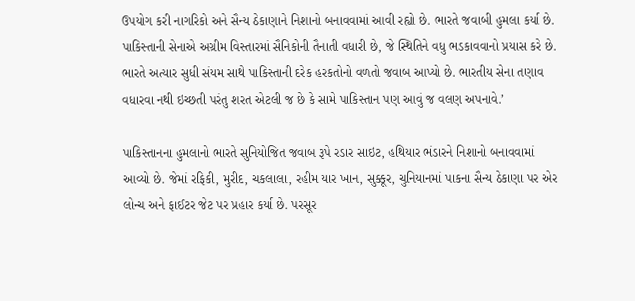ઉપયોગ કરી નાગરિકો અને સૈન્ય ઠેકાણાને નિશાનો બનાવવામાં આવી રહ્યો છે. ભારતે જવાબી હુમલા કર્યા છે. પાકિસ્તાની સેનાએ અગ્રીમ વિસ્તારમાં સૈનિકોની તૈનાતી વધારી છે, જે સ્થિતિને વધુ ભડકાવવાનો પ્રયાસ કરે છે. ભારતે અત્યાર સુધી સંયમ સાથે પાકિસ્તાની દરેક હરકતોનો વળતો જવાબ આપ્યો છે. ભારતીય સેના તણાવ વધારવા નથી ઇચ્છતી પરંતુ શરત એટલી જ છે કે સામે પાકિસ્તાન પણ આવું જ વલણ અપનાવે.’

પાકિસ્તાનના હુમલાનો ભારતે સુનિયોજિત જવાબ રૂપે રડાર સાઇટ, હથિયાર ભંડારને નિશાનો બનાવવામાં આવ્યો છે. જેમાં રફિકી, મુરીદ, ચકલાલા, રહીમ યાર ખાન, સુક્કૂર, ચુનિયાનમાં પાકના સૈન્ય ઠેકાણા પર એર લોન્ચ અને ફાઈટર જેટ પર પ્રહાર કર્યા છે. પરસૂર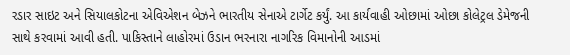રડાર સાઇટ અને સિયાલકોટના એવિએશન બેઝને ભારતીય સેનાએ ટાર્ગેટ કર્યું. આ કાર્યવાહી ઓછામાં ઓછા કોલેટ્રલ ડેમેજની સાથે કરવામાં આવી હતી. પાકિસ્તાને લાહોરમાં ઉડાન ભરનારા નાગરિક વિમાનોની આડમાં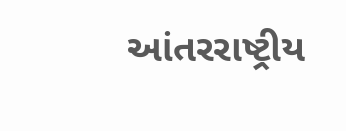આંતરરાષ્ટ્રીય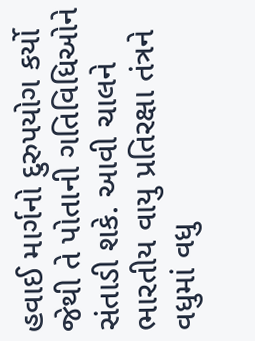હવાઈ માર્ગનો દુરુપયોગ કર્યો જેથી તે પોતાની ગતિવિધિઓને સંતાડી શકે. આવી ચાલને ભારતીય વાયુ પ્રતિરક્ષા તંત્રને વધુમાં વધુ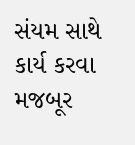સંયમ સાથે કાર્ય કરવા મજબૂર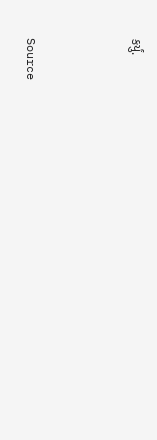કર્યું.



Source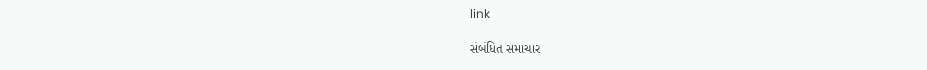link

સંબંધિત સમાચાર